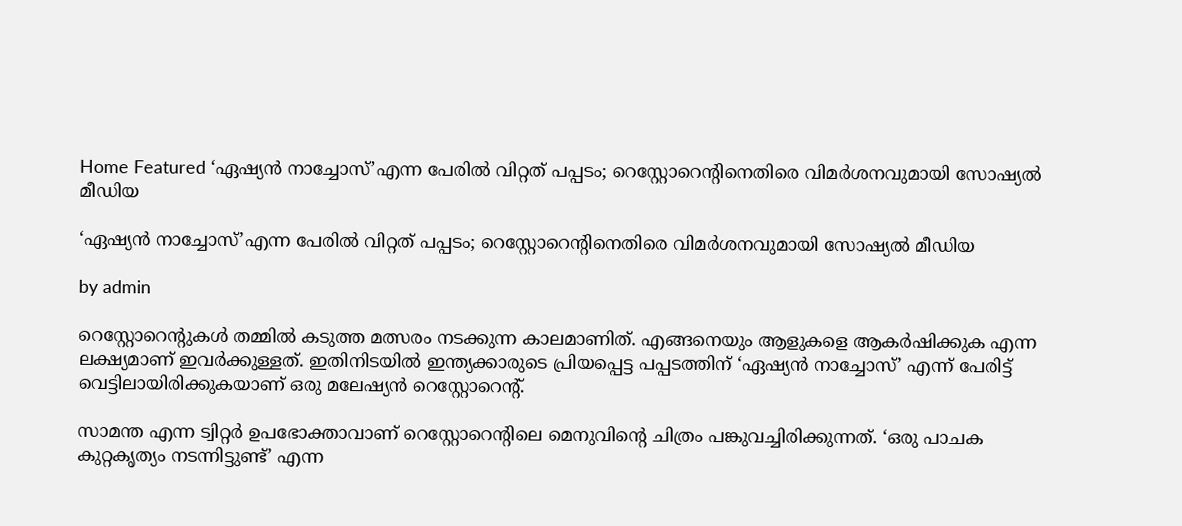Home Featured ‘ഏഷ്യന്‍ നാച്ചോസ്’എന്ന പേരില്‍ വിറ്റത് പപ്പടം; റെസ്റ്റോറെന്‍റിനെതിരെ വിമര്‍ശനവുമായി സോഷ്യല്‍ മീഡിയ

‘ഏഷ്യന്‍ നാച്ചോസ്’എന്ന പേരില്‍ വിറ്റത് പപ്പടം; റെസ്റ്റോറെന്‍റിനെതിരെ വിമര്‍ശനവുമായി സോഷ്യല്‍ മീഡിയ

by admin

റെസ്റ്റോറെന്‍റുകള്‍ തമ്മില്‍ കടുത്ത മത്സരം നടക്കുന്ന കാലമാണിത്. എങ്ങനെയും ആളുകളെ ആകര്‍ഷിക്കുക എന്ന ലക്ഷ്യമാണ് ഇവര്‍ക്കുള്ളത്. ഇതിനിടയില്‍ ഇന്ത്യക്കാരുടെ പ്രിയപ്പെട്ട പപ്പടത്തിന് ‘ഏഷ്യന്‍ നാച്ചോസ്’ എന്ന് പേരിട്ട് വെട്ടിലായിരിക്കുകയാണ് ഒരു മലേഷ്യന്‍ റെസ്റ്റോറെന്‍റ്.

സാമന്ത എന്ന ട്വിറ്റര്‍ ഉപഭോക്താവാണ് റെസ്റ്റോറെന്‍റിലെ മെനുവിന്റെ ചിത്രം പങ്കുവച്ചിരിക്കുന്നത്. ‘ഒരു പാചക കുറ്റകൃത്യം നടന്നിട്ടുണ്ട്’ എന്ന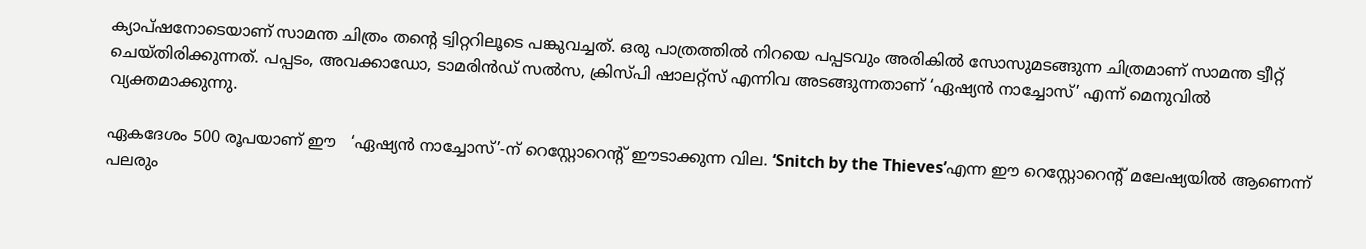ക്യാപ്ഷനോടെയാണ് സാമന്ത ചിത്രം തന്‍റെ ട്വിറ്ററിലൂടെ പങ്കുവച്ചത്. ഒരു പാത്രത്തില്‍ നിറയെ പപ്പടവും അരികില്‍ സോസുമടങ്ങുന്ന ചിത്രമാണ് സാമന്ത ട്വീറ്റ് ചെയ്തിരിക്കുന്നത്. പപ്പടം, അവക്കാഡോ, ടാമരിന്‍ഡ് സല്‍സ, ക്രിസ്പി ഷാലറ്റ്‌സ് എന്നിവ അടങ്ങുന്നതാണ് ‘ഏഷ്യന്‍ നാച്ചോസ്’ എന്ന് മെനുവില്‍ വ്യക്തമാക്കുന്നു.

ഏകദേശം 500 രൂപയാണ് ഈ   ‘ഏഷ്യന്‍ നാച്ചോസ്’-ന് റെസ്റ്റോറെന്‍റ് ഈടാക്കുന്ന വില. ‘Snitch by the Thieves’എന്ന ഈ റെസ്റ്റോറെന്‍റ് മലേഷ്യയില്‍ ആണെന്ന് പലരും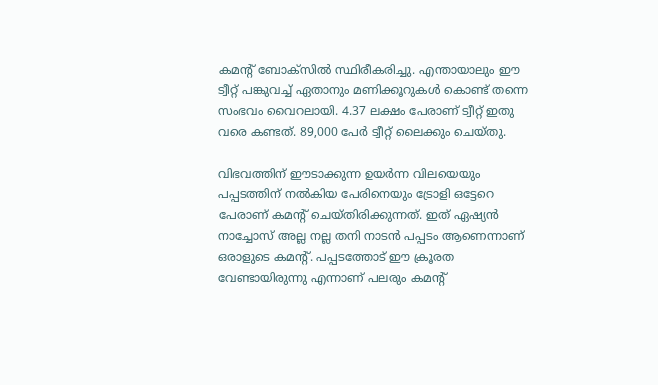കമന്‍റ് ബോക്സില്‍ സ്ഥിരീകരിച്ചു. എന്തായാലും ഈ ട്വീറ്റ് പങ്കുവച്ച് ഏതാനും മണിക്കൂറുകള്‍ കൊണ്ട് തന്നെ സംഭവം വൈറലായി. 4.37 ലക്ഷം പേരാണ് ട്വീറ്റ് ഇതു വരെ കണ്ടത്. 89,000 പേര്‍ ട്വീറ്റ് ലൈക്കും ചെയ്തു.

വിഭവത്തിന് ഈടാക്കുന്ന ഉയര്‍ന്ന വിലയെയും പപ്പടത്തിന് നല്‍കിയ പേരിനെയും ട്രോളി ഒട്ടേറെ പേരാണ് കമന്റ് ചെയ്തിരിക്കുന്നത്. ഇത് ഏഷ്യന്‍ നാച്ചോസ് അല്ല നല്ല തനി നാടന്‍ പപ്പടം ആണെന്നാണ് ഒരാളുടെ കമന്‍റ്. പപ്പടത്തോട് ഈ ക്രൂരത വേണ്ടായിരുന്നു എന്നാണ് പലരും കമന്‍റ്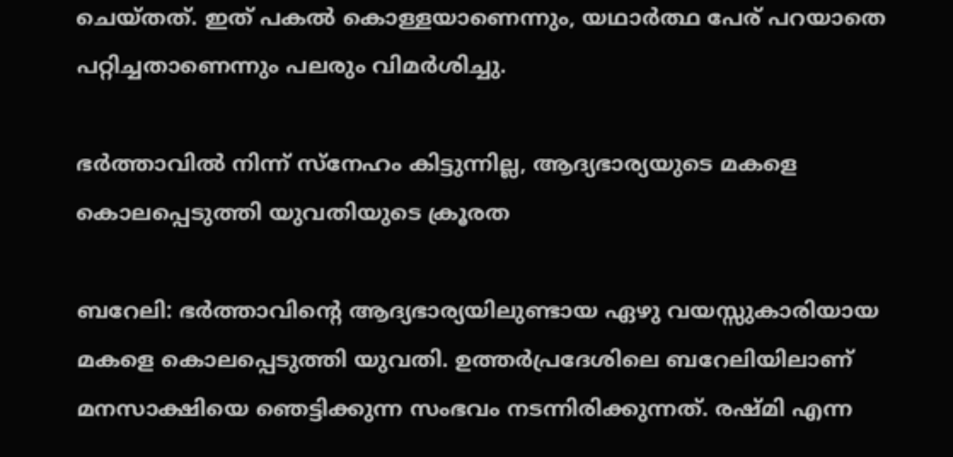ചെയ്തത്. ഇത് പകല്‍ കൊള്ളയാണെന്നും, യഥാര്‍ത്ഥ പേര് പറയാതെ പറ്റിച്ചതാണെന്നും പലരും വിമര്‍ശിച്ചു.

ഭർത്താവിൽ നിന്ന് സ്നേഹം കിട്ടുന്നില്ല, ആദ്യഭാര്യയുടെ മകളെ കൊലപ്പെടുത്തി യുവതിയുടെ ക്രൂരത

ബറേലി: ഭർത്താവിന്റെ ആദ്യഭാര്യയിലുണ്ടായ ഏഴു വയസ്സുകാരിയായ മകളെ കൊലപ്പെടുത്തി യുവതി. ഉത്തർപ്രദേശിലെ ബറേലിയിലാണ് മനസാക്ഷിയെ ഞെട്ടിക്കുന്ന സംഭവം നടന്നിരിക്കുന്നത്. രഷ്മി എന്ന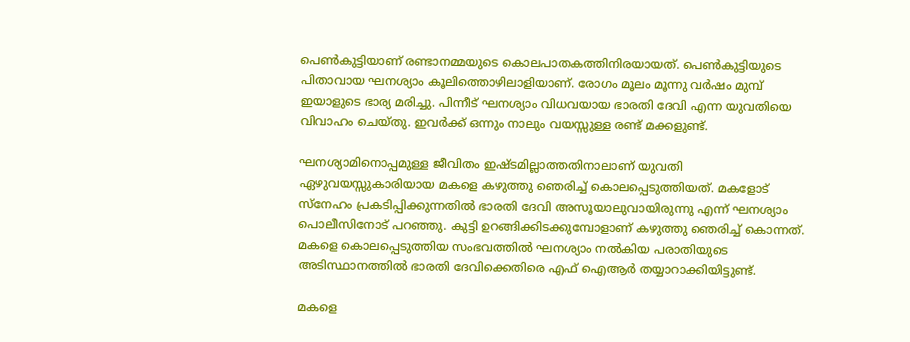പെൺകുട്ടിയാണ് രണ്ടാനമ്മയുടെ കൊലപാതകത്തിനിരയായത്. പെൺകുട്ടിയുടെ പിതാവായ ഘനശ്യാം കൂലിത്തൊഴിലാളിയാണ്. രോഗം മൂലം മൂന്നു വർഷം മുമ്പ് ഇയാളുടെ ഭാര്യ മരിച്ചു. പിന്നീട് ഘനശ്യാം വിധവയായ ഭാരതി ദേവി എന്ന യുവതിയെ വിവാഹം ചെയ്തു. ഇവർക്ക് ഒന്നും നാലും വയസ്സുള്ള രണ്ട് മക്കളുണ്ട്.

ഘനശ്യാമിനൊപ്പമുള്ള ജീവിതം ഇഷ്ടമില്ലാത്തതിനാലാണ് യുവതി ഏഴുവയസ്സുകാരിയായ മകളെ കഴുത്തു ഞെരിച്ച് കൊലപ്പെടുത്തിയത്. മകളോട് സ്നേഹം പ്രകടിപ്പിക്കുന്നതിൽ ഭാരതി ദേവി അസൂയാലുവായിരുന്നു എന്ന് ഘനശ്യാം പൊലീസിനോട് പറഞ്ഞു. കുട്ടി ഉറങ്ങിക്കിടക്കുമ്പോളാണ് കഴുത്തു ഞെരിച്ച് കൊന്നത്. മകളെ കൊലപ്പെടുത്തിയ സംഭവത്തിൽ ഘനശ്യാം നൽകിയ പരാതിയുടെ അടിസ്ഥാനത്തിൽ ഭാരതി ദേവിക്കെതിരെ എഫ് ഐആർ തയ്യാറാക്കിയിട്ടുണ്ട്.

മകളെ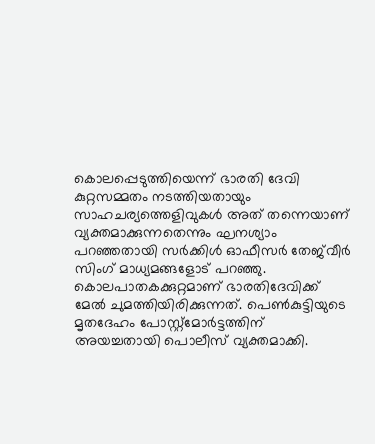കൊലപ്പെടുത്തിയെന്ന് ഭാരതി ദേവി കുറ്റസമ്മതം നടത്തിയതായും സാഹചര്യത്തെളിവുകൾ അത് തന്നെയാണ് വ്യക്തമാക്കുന്നതെന്നും ഘനശ്യാം പറഞ്ഞതായി സർക്കിൾ ഓഫീസർ തേജ്‍വീർ സിംഗ് മാധ്യമങ്ങളോട് പറഞ്ഞു. കൊലപാതകക്കുറ്റമാണ് ഭാരതിദേവിക്ക് മേൽ ചുമത്തിയിരിക്കുന്നത്. പെൺകുട്ടിയുടെ മൃതദേഹം പോസ്റ്റ്മോർട്ടത്തിന് അയച്ചതായി പൊലീസ് വ്യക്തമാക്കി.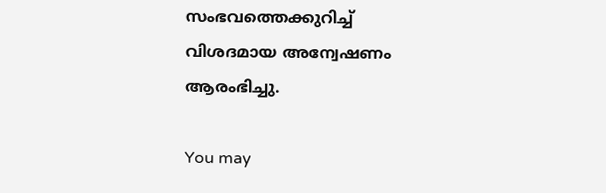സംഭവത്തെക്കുറിച്ച് വിശദമായ അന്വേഷണം ആരംഭിച്ചു.

You may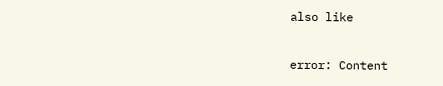also like

error: Content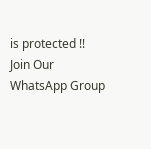is protected !!
Join Our WhatsApp Group